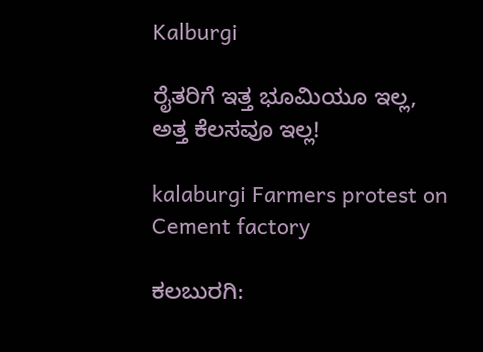Kalburgi

ರೈತರಿಗೆ ಇತ್ತ ಭೂಮಿಯೂ ಇಲ್ಲ, ಅತ್ತ ಕೆಲಸವೂ ಇಲ್ಲ!

kalaburgi Farmers protest on Cement factory

ಕಲಬುರಗಿ: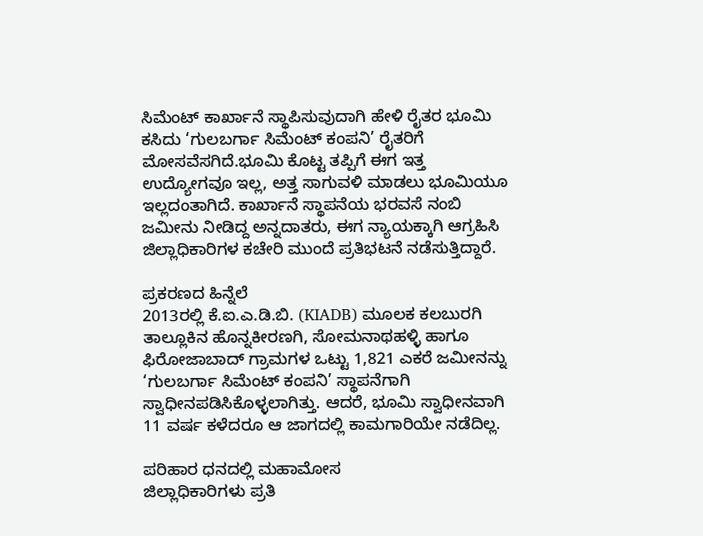ಸಿಮೆಂಟ್ ಕಾರ್ಖಾನೆ ಸ್ಥಾಪಿಸುವುದಾಗಿ ಹೇಳಿ ರೈತರ ಭೂಮಿ ಕಸಿದು ‘ಗುಲಬರ್ಗಾ ಸಿಮೆಂಟ್ ಕಂಪನಿ’ ರೈತರಿಗೆ ಮೋಸವೆಸಗಿದೆ.ಭೂಮಿ ಕೊಟ್ಟ ತಪ್ಪಿಗೆ ಈಗ ಇತ್ತ ಉದ್ಯೋಗವೂ ಇಲ್ಲ, ಅತ್ತ ಸಾಗುವಳಿ ಮಾಡಲು ಭೂಮಿಯೂ ಇಲ್ಲದಂತಾಗಿದೆ. ಕಾರ್ಖಾನೆ ಸ್ಥಾಪನೆಯ ಭರವಸೆ ನಂಬಿ ಜಮೀನು ನೀಡಿದ್ದ ಅನ್ನದಾತರು, ಈಗ ನ್ಯಾಯಕ್ಕಾಗಿ ಆಗ್ರಹಿಸಿ ಜಿಲ್ಲಾಧಿಕಾರಿಗಳ ಕಚೇರಿ ಮುಂದೆ ಪ್ರತಿಭಟನೆ ನಡೆಸುತ್ತಿದ್ದಾರೆ.

ಪ್ರಕರಣದ ಹಿನ್ನೆಲೆ
2013ರಲ್ಲಿ ಕೆ.ಐ.ಎ.ಡಿ.ಬಿ. (KIADB) ಮೂಲಕ ಕಲಬುರಗಿ ತಾಲ್ಲೂಕಿನ ಹೊನ್ನಕೀರಣಗಿ, ಸೋಮನಾಥಹಳ್ಳಿ ಹಾಗೂ ಫಿರೋಜಾಬಾದ್ ಗ್ರಾಮಗಳ ಒಟ್ಟು 1,821 ಎಕರೆ ಜಮೀನನ್ನು ‘ಗುಲಬರ್ಗಾ ಸಿಮೆಂಟ್ ಕಂಪನಿ’ ಸ್ಥಾಪನೆಗಾಗಿ ಸ್ವಾಧೀನಪಡಿಸಿಕೊಳ್ಳಲಾಗಿತ್ತು. ಆದರೆ, ಭೂಮಿ ಸ್ವಾಧೀನವಾಗಿ 11 ವರ್ಷ ಕಳೆದರೂ ಆ ಜಾಗದಲ್ಲಿ ಕಾಮಗಾರಿಯೇ ನಡೆದಿಲ್ಲ.

ಪರಿಹಾರ ಧನದಲ್ಲಿ ಮಹಾಮೋಸ
ಜಿಲ್ಲಾಧಿಕಾರಿಗಳು ಪ್ರತಿ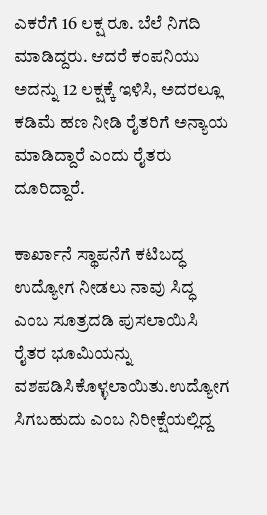ಎಕರೆಗೆ 16 ಲಕ್ಷ ರೂ. ಬೆಲೆ ನಿಗದಿ ಮಾಡಿದ್ದರು. ಆದರೆ ಕಂಪನಿಯು ಅದನ್ನು 12 ಲಕ್ಷಕ್ಕೆ ಇಳಿಸಿ, ಅದರಲ್ಲೂ ಕಡಿಮೆ ಹಣ ನೀಡಿ ರೈತರಿಗೆ ಅನ್ಯಾಯ ಮಾಡಿದ್ದಾರೆ ಎಂದು ರೈತರು ದೂರಿದ್ದಾರೆ.

ಕಾರ್ಖಾನೆ ಸ್ಥಾಪನೆಗೆ ಕಟಿಬದ್ಧ ಉದ್ಯೋಗ ನೀಡಲು ನಾವು ಸಿದ್ಧ ಎಂಬ ಸೂತ್ರದಡಿ ಪುಸಲಾಯಿಸಿ ರೈತರ ಭೂಮಿಯನ್ನು ವಶಪಡಿಸಿಕೊಳ್ಳಲಾಯಿತು.ಉದ್ಯೋಗ ಸಿಗಬಹುದು ಎಂಬ ನಿರೀಕ್ಷೆಯಲ್ಲಿದ್ದ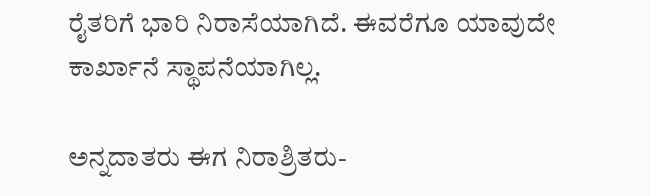ರೈತರಿಗೆ ಭಾರಿ ನಿರಾಸೆಯಾಗಿದೆ. ಈವರೆಗೂ ಯಾವುದೇ ಕಾರ್ಖಾನೆ ಸ್ಥಾಪನೆಯಾಗಿಲ್ಲ.

ಅನ್ನದಾತರು ಈಗ ನಿರಾಶ್ರಿತರು-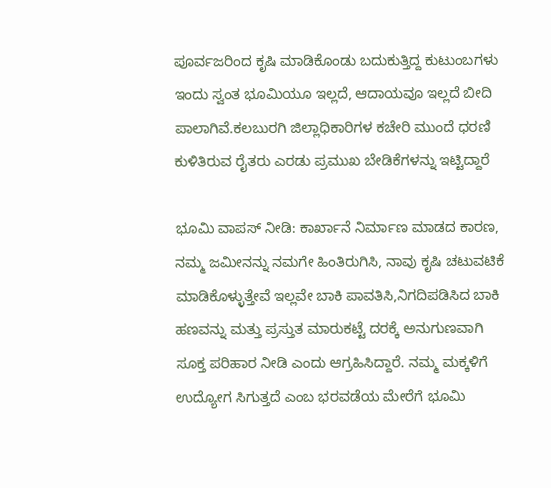ಪೂರ್ವಜರಿಂದ ಕೃಷಿ ಮಾಡಿಕೊಂಡು ಬದುಕುತ್ತಿದ್ದ ಕುಟುಂಬಗಳು ಇಂದು ಸ್ವಂತ ಭೂಮಿಯೂ ಇಲ್ಲದೆ, ಆದಾಯವೂ ಇಲ್ಲದೆ ಬೀದಿ ಪಾಲಾಗಿವೆ.ಕಲಬುರಗಿ ಜಿಲ್ಲಾಧಿಕಾರಿಗಳ ಕಚೇರಿ ಮುಂದೆ ಧರಣಿ ಕುಳಿತಿರುವ ರೈತರು ಎರಡು ಪ್ರಮುಖ ಬೇಡಿಕೆಗಳನ್ನು ಇಟ್ಟಿದ್ದಾರೆ

ಭೂಮಿ ವಾಪಸ್ ನೀಡಿ: ಕಾರ್ಖಾನೆ ನಿರ್ಮಾಣ ಮಾಡದ ಕಾರಣ, ನಮ್ಮ ಜಮೀನನ್ನು ನಮಗೇ ಹಿಂತಿರುಗಿಸಿ, ನಾವು ಕೃಷಿ ಚಟುವಟಿಕೆ ಮಾಡಿಕೊಳ್ಳುತ್ತೇವೆ ಇಲ್ಲವೇ ಬಾಕಿ ಪಾವತಿಸಿ,ನಿಗದಿಪಡಿಸಿದ ಬಾಕಿ ಹಣವನ್ನು ಮತ್ತು ಪ್ರಸ್ತುತ ಮಾರುಕಟ್ಟೆ ದರಕ್ಕೆ ಅನುಗುಣವಾಗಿ ಸೂಕ್ತ ಪರಿಹಾರ ನೀಡಿ ಎಂದು ಆಗ್ರಹಿಸಿದ್ದಾರೆ. ನಮ್ಮ ಮಕ್ಕಳಿಗೆ ಉದ್ಯೋಗ ಸಿಗುತ್ತದೆ ಎಂಬ ಭರವಡೆಯ ಮೇರೆಗೆ ಭೂಮಿ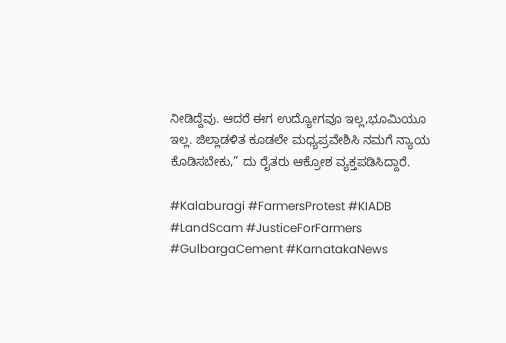ನೀಡಿದ್ದೆವು. ಆದರೆ ಈಗ ಉದ್ಯೋಗವೂ ಇಲ್ಲ,ಭೂಮಿಯೂ ಇಲ್ಲ. ಜಿಲ್ಲಾಡಳಿತ ಕೂಡಲೇ ಮಧ್ಯಪ್ರವೇಶಿಸಿ ನಮಗೆ ನ್ಯಾಯ ಕೊಡಿಸಬೇಕು,” ದು ರೈತರು ಆಕ್ರೋಶ ವ್ಯಕ್ತಪಡಿಸಿದ್ದಾರೆ.

#Kalaburagi #FarmersProtest #KIADB #LandScam #JusticeForFarmers #GulbargaCement #KarnatakaNews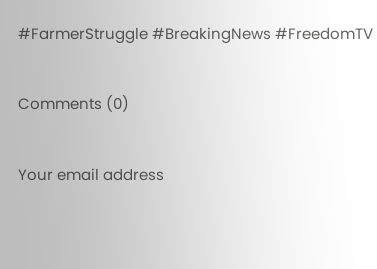#FarmerStruggle #BreakingNews #FreedomTV

Comments (0)

Your email address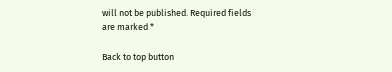will not be published. Required fields are marked *

Back to top button